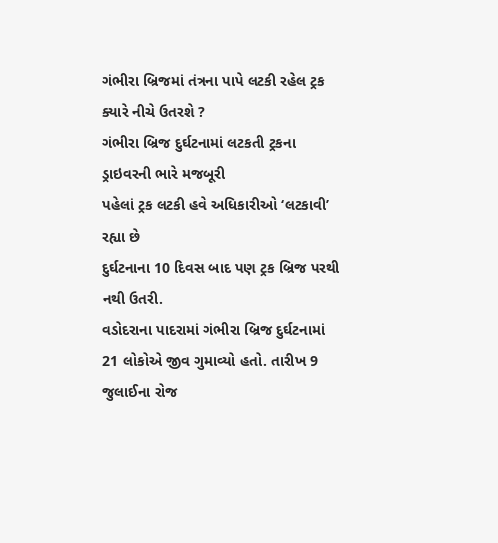ગંભીરા બ્રિજમાં તંત્રના પાપે લટકી રહેલ ટ્રક ક્યારે નીચે ઉતરશે ?
ગંભીરા બ્રિજ દુર્ઘટનામાં લટકતી ટ્રકના ડ્રાઇવરની ભારે મજબૂરી
પહેલાં ટ્રક લટકી હવે અધિકારીઓ ‘લટકાવી’ રહ્યા છે
દુર્ઘટનાના 10 દિવસ બાદ પણ ટ્રક બ્રિજ પરથી નથી ઉતરી.
વડોદરાના પાદરામાં ગંભીરા બ્રિજ દુર્ઘટનામાં 21 લોકોએ જીવ ગુમાવ્યો હતો. તારીખ 9 જુલાઈના રોજ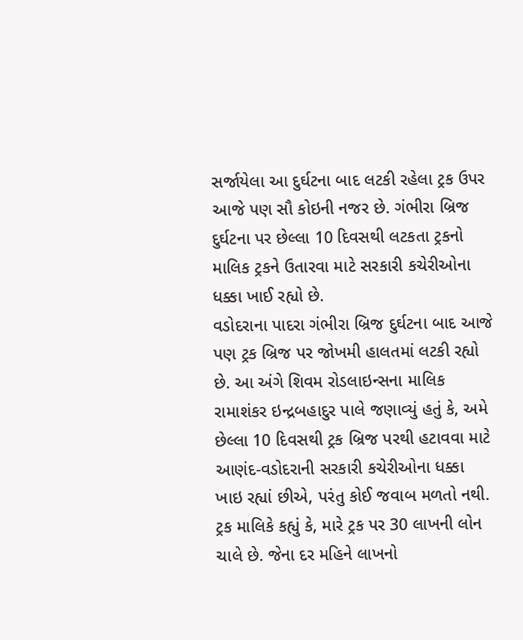સર્જાયેલા આ દુર્ઘટના બાદ લટકી રહેલા ટ્રક ઉપર આજે પણ સૌ કોઇની નજર છે. ગંભીરા બ્રિજ દુર્ઘટના પર છેલ્લા 10 દિવસથી લટકતા ટ્રકનો માલિક ટ્રકને ઉતારવા માટે સરકારી કચેરીઓના ધક્કા ખાઈ રહ્યો છે.
વડોદરાના પાદરા ગંભીરા બ્રિજ દુર્ઘટના બાદ આજે પણ ટ્રક બ્રિજ પર જોખમી હાલતમાં લટકી રહ્યો છે. આ અંગે શિવમ રોડલાઇન્સના માલિક રામાશંકર ઇન્દ્રબહાદુર પાલે જણાવ્યું હતું કે, અમે છેલ્લા 10 દિવસથી ટ્રક બ્રિજ પરથી હટાવવા માટે આણંદ-વડોદરાની સરકારી કચેરીઓના ધક્કા ખાઇ રહ્યાં છીએ, પરંતુ કોઈ જવાબ મળતો નથી. ટ્રક માલિકે કહ્યું કે, મારે ટ્રક પર 30 લાખની લોન ચાલે છે. જેના દર મહિને લાખનો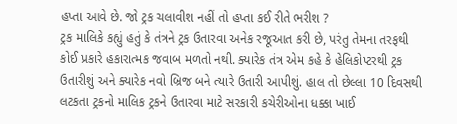હપ્તા આવે છે. જો ટ્રક ચલાવીશ નહીં તો હપ્તા કઈ રીતે ભરીશ ?
ટ્રક માલિકે કહ્યું હતું કે તંત્રને ટ્રક ઉતારવા અનેક રજૂઆત કરી છે, પરંતુ તેમના તરફથી કોઈ પ્રકારે હકારાત્મક જવાબ મળતો નથી. ક્યારેક તંત્ર એમ કહે કે હેલિકોપ્ટરથી ટ્રક ઉતારીશું અને ક્યારેક નવો બ્રિજ બને ત્યારે ઉતારી આપીશું. હાલ તો છેલ્લા 10 દિવસથી લટકતા ટ્રકનો માલિક ટ્રકને ઉતારવા માટે સરકારી કચેરીઓના ધક્કા ખાઈ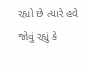રહ્યો છે ત્યારે હવે જોવું રહ્યું કે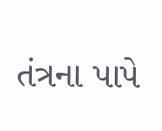તંત્રના પાપે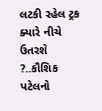લટકી રહેલ ટ્રક ક્યારે નીચે ઉતરશે ?..કૌશિક પટેલનો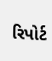રિપોર્ટ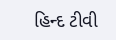હિન્દ ટીવી